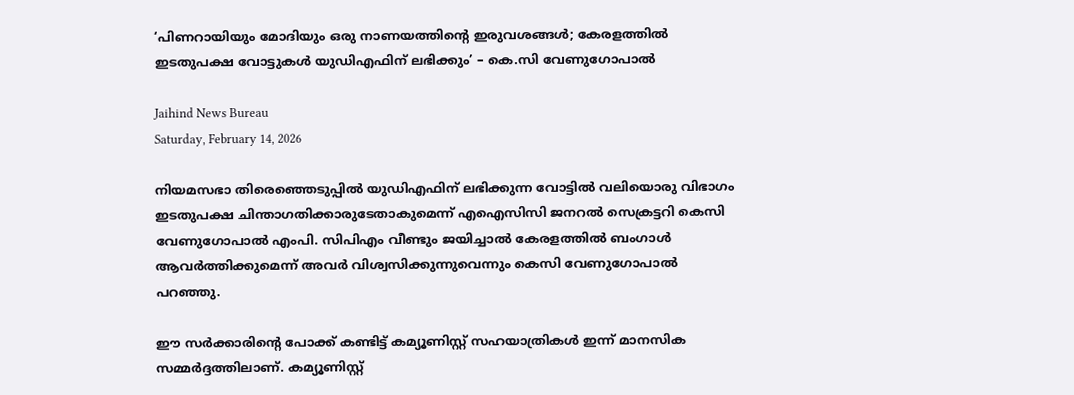‘പിണറായിയും മോദിയും ഒരു നാണയത്തിന്റെ ഇരുവശങ്ങൾ; കേരളത്തിൽ ഇടതുപക്ഷ വോട്ടുകൾ യുഡിഎഫിന് ലഭിക്കും’ – കെ.സി വേണുഗോപാൽ

Jaihind News Bureau
Saturday, February 14, 2026

നിയമസഭാ തിരെഞ്ഞെടുപ്പില്‍ യുഡിഎഫിന് ലഭിക്കുന്ന വോട്ടില്‍ വലിയൊരു വിഭാഗം ഇടതുപക്ഷ ചിന്താഗതിക്കാരുടേതാകുമെന്ന് എഐസിസി ജനറല്‍ സെക്രട്ടറി കെസി വേണുഗോപാല്‍ എംപി. സിപിഎം വീണ്ടും ജയിച്ചാല്‍ കേരളത്തില്‍ ബംഗാള്‍ ആവര്‍ത്തിക്കുമെന്ന് അവര്‍ വിശ്വസിക്കുന്നുവെന്നും കെസി വേണുഗോപാല്‍ പറഞ്ഞു.

ഈ സര്‍ക്കാരിന്റെ പോക്ക് കണ്ടിട്ട് കമ്യൂണിസ്റ്റ് സഹയാത്രികള്‍ ഇന്ന് മാനസിക സമ്മര്‍ദ്ദത്തിലാണ്. കമ്യൂണിസ്റ്റ്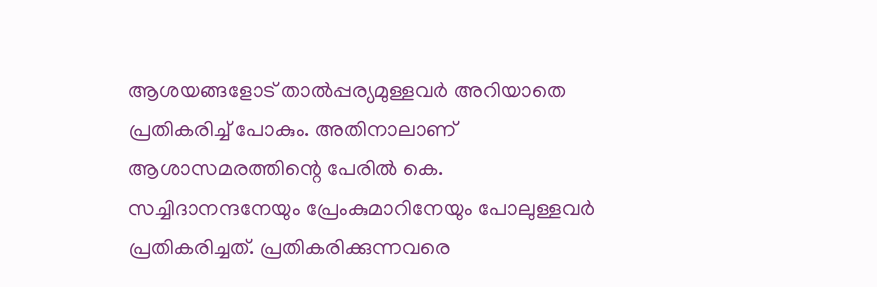ആശയങ്ങളോട് താല്‍പ്പര്യമുള്ളവര്‍ അറിയാതെ പ്രതികരിച്ച് പോകും. അതിനാലാണ് ആശാസമരത്തിന്റെ പേരില്‍ കെ. സച്ചിദാനന്ദനേയും പ്രേംകുമാറിനേയും പോലുള്ളവര്‍ പ്രതികരിച്ചത്. പ്രതികരിക്കുന്നവരെ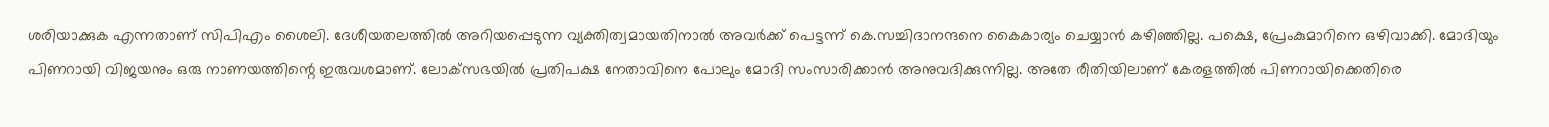ശരിയാക്കുക എന്നതാണ് സിപിഎം ശൈലി. ദേശീയതലത്തില്‍ അറിയപ്പെടുന്ന വ്യക്തിത്വമായതിനാല്‍ അവര്‍ക്ക് പെട്ടന്ന് കെ.സച്ചിദാനന്ദനെ കൈകാര്യം ചെയ്യാന്‍ കഴിഞ്ഞില്ല. പക്ഷെ, പ്രേംകുമാറിനെ ഒഴിവാക്കി. മോദിയും പിണറായി വിജയനും ഒരു നാണയത്തിന്റെ ഇരുവശമാണ്. ലോക്‌സഭയില്‍ പ്രതിപക്ഷ നേതാവിനെ പോലും മോദി സംസാരിക്കാന്‍ അനുവദിക്കുന്നില്ല. അതേ രീതിയിലാണ് കേരളത്തില്‍ പിണറായിക്കെതിരെ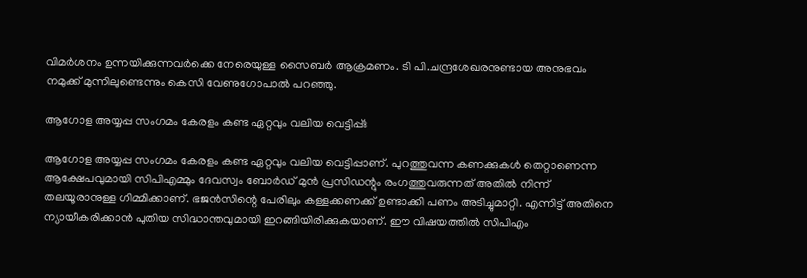വിമര്‍ശനം ഉന്നയിക്കുന്നവര്‍ക്കെ നേരെയുള്ള സൈബര്‍ ആക്രമണം. ടി പി.ചന്ദ്രശേഖരനുണ്ടായ അനുഭവം നമുക്ക് മുന്നിലുണ്ടെന്നും കെസി വേണുഗോപാല്‍ പറഞ്ഞു.

ആഗോള അയ്യപ്പ സംഗമം കേരളം കണ്ട ഏറ്റവും വലിയ വെട്ടിപ്പ്ഃ

ആഗോള അയ്യപ്പ സംഗമം കേരളം കണ്ട ഏറ്റവും വലിയ വെട്ടിപ്പാണ്. പുറത്തുവന്ന കണക്കുകള്‍ തെറ്റാണെന്ന ആക്ഷേപവുമായി സിപിഎമ്മും ദേവസ്വം ബോര്‍ഡ് മുന്‍ പ്രസിഡന്റും രംഗത്തുവരുന്നത് അതില്‍ നിന്ന് തലയൂരാനുള്ള ഗിമ്മിക്കാണ്. ഭജന്‍സിന്റെ പേരിലും കള്ളക്കണക്ക് ഉണ്ടാക്കി പണം അടിച്ചുമാറ്റി. എന്നിട്ട് അതിനെ ന്യായീകരിക്കാന്‍ പുതിയ സിദ്ധാന്തവുമായി ഇറങ്ങിയിരിക്കുകയാണ്. ഈ വിഷയത്തില്‍ സിപിഎം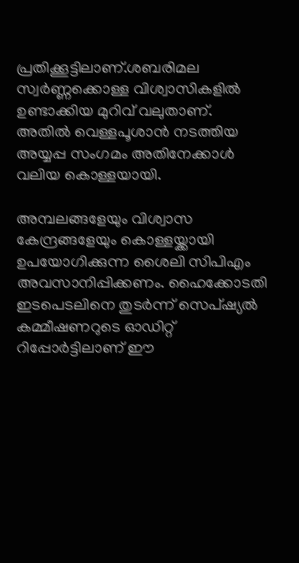പ്രതിക്കൂട്ടിലാണ്.ശബരിമല സ്വര്‍ണ്ണക്കൊള്ള വിശ്വാസികളില്‍ ഉണ്ടാക്കിയ മുറിവ് വലുതാണ്. അതില്‍ വെള്ളപൂശാന്‍ നടത്തിയ അയ്യപ്പ സംഗമം അതിനേക്കാള്‍ വലിയ കൊള്ളയായി.

അമ്പലങ്ങളേയും വിശ്വാസ കേന്ദ്രങ്ങളേയും കൊള്ളയ്ക്കായി ഉപയോഗിക്കുന്ന ശൈലി സിപിഎം അവസാനിപ്പിക്കണം. ഹൈക്കോടതി ഇടപെടലിനെ തുടര്‍ന്ന് സെപ്ഷ്യല്‍ കമ്മീഷണറുടെ ഓഡിറ്റ് റിപ്പോര്‍ട്ടിലാണ് ഈ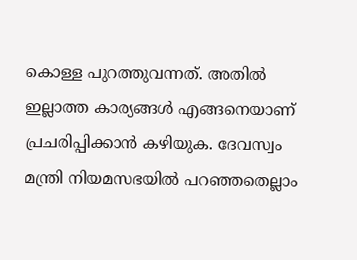കൊള്ള പുറത്തുവന്നത്. അതില്‍ ഇല്ലാത്ത കാര്യങ്ങള്‍ എങ്ങനെയാണ് പ്രചരിപ്പിക്കാന്‍ കഴിയുക. ദേവസ്വം മന്ത്രി നിയമസഭയില്‍ പറഞ്ഞതെല്ലാം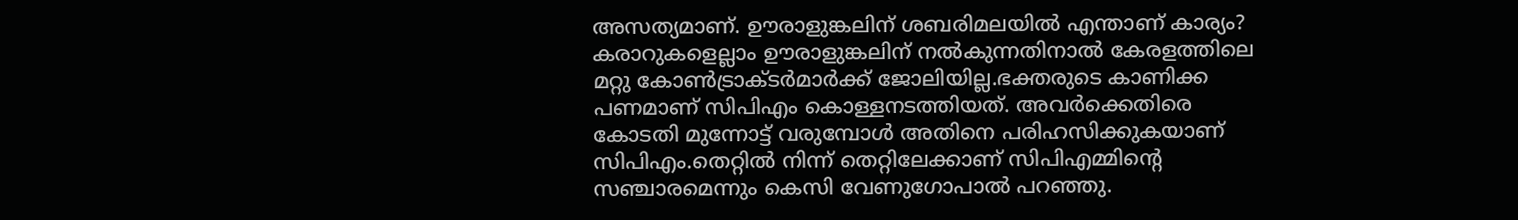അസത്യമാണ്. ഊരാളുങ്കലിന് ശബരിമലയില്‍ എന്താണ് കാര്യം? കരാറുകളെല്ലാം ഊരാളുങ്കലിന് നല്‍കുന്നതിനാല്‍ കേരളത്തിലെ മറ്റു കോണ്‍ട്രാക്ടര്‍മാര്‍ക്ക് ജോലിയില്ല.ഭക്തരുടെ കാണിക്ക പണമാണ് സിപിഎം കൊള്ളനടത്തിയത്. അവര്‍ക്കെതിരെ കോടതി മുന്നോട്ട് വരുമ്പോള്‍ അതിനെ പരിഹസിക്കുകയാണ് സിപിഎം.തെറ്റില്‍ നിന്ന് തെറ്റിലേക്കാണ് സിപിഎമ്മിന്റെ സഞ്ചാരമെന്നും കെസി വേണുഗോപാല്‍ പറഞ്ഞു.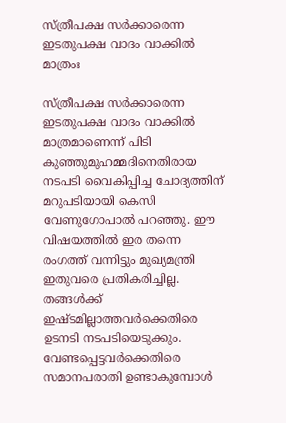സ്ത്രീപക്ഷ സര്‍ക്കാരെന്ന ഇടതുപക്ഷ വാദം വാക്കില്‍ മാത്രംഃ

സ്ത്രീപക്ഷ സര്‍ക്കാരെന്ന ഇടതുപക്ഷ വാദം വാക്കില്‍ മാത്രമാണെന്ന് പിടി കുഞ്ഞുമുഹമ്മദിനെതിരായ നടപടി വൈകിപ്പിച്ച ചോദ്യത്തിന് മറുപടിയായി കെസി വേണുഗോപാല്‍ പറഞ്ഞു. ഈ വിഷയത്തില്‍ ഇര തന്നെ രംഗത്ത് വന്നിട്ടും മുഖ്യമന്ത്രി ഇതുവരെ പ്രതികരിച്ചില്ല. തങ്ങള്‍ക്ക് ഇഷ്ടമില്ലാത്തവര്‍ക്കെതിരെ ഉടനടി നടപടിയെടുക്കും. വേണ്ടപ്പെട്ടവര്‍ക്കെതിരെ സമാനപരാതി ഉണ്ടാകുമ്പോള്‍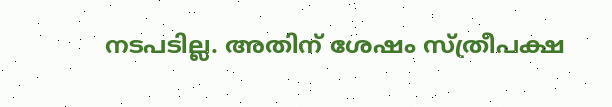നടപടില്ല. അതിന് ശേഷം സ്ത്രീപക്ഷ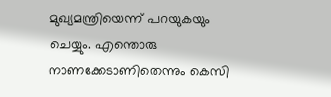മുഖ്യമന്ത്രിയെന്ന് പറയുകയും ചെയ്യും. എന്തൊരു നാണക്കേടാണിതെന്നും കെസി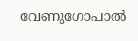വേണുഗോപാല്‍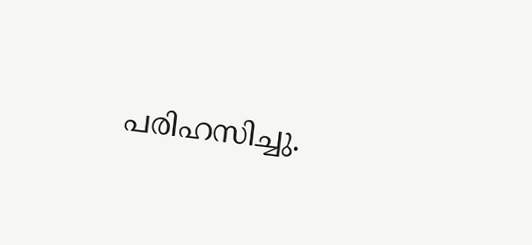പരിഹസിച്ചു.